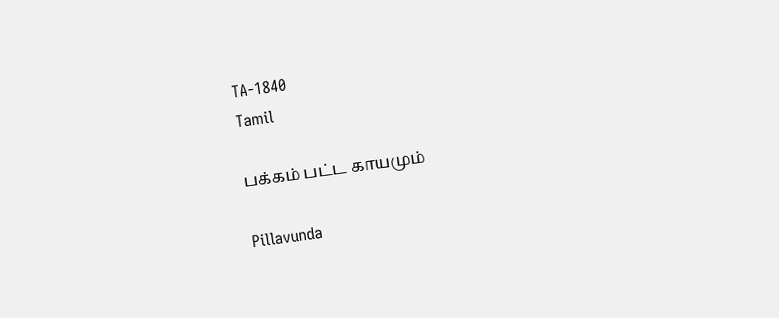TA-1840
Tamil

பக்கம் பட்ட காயமும்

Pillavunda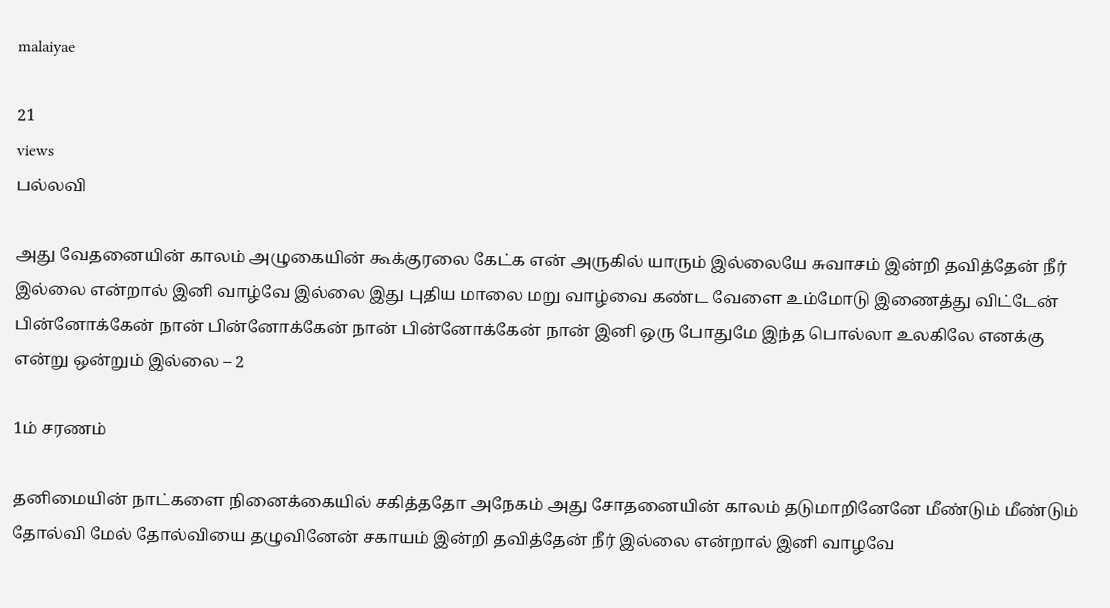malaiyae

21
views
பல்லவி

அது வேதனையின் காலம் அழுகையின் கூக்குரலை கேட்க என் அருகில் யாரும் இல்லையே சுவாசம் இன்றி தவித்தேன் நீர் இல்லை என்றால் இனி வாழ்வே இல்லை இது புதிய மாலை மறு வாழ்வை கண்ட வேளை உம்மோடு இணைத்து விட்டேன் பின்னோக்கேன் நான் பின்னோக்கேன் நான் பின்னோக்கேன் நான் இனி ஒரு போதுமே இந்த பொல்லா உலகிலே எனக்கு என்று ஒன்றும் இல்லை – 2

1ம் சரணம்

தனிமையின் நாட்களை நினைக்கையில் சகித்ததோ அநேகம் அது சோதனையின் காலம் தடுமாறினேனே மீண்டும் மீண்டும் தோல்வி மேல் தோல்வியை தழுவினேன் சகாயம் இன்றி தவித்தேன் நீர் இல்லை என்றால் இனி வாழவே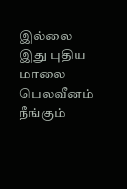இல்லை இது புதிய மாலை பெலவீனம் நீங்கும்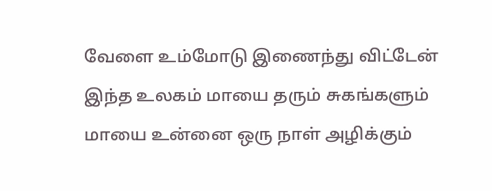வேளை உம்மோடு இணைந்து விட்டேன் இந்த உலகம் மாயை தரும் சுகங்களும் மாயை உன்னை ஒரு நாள் அழிக்கும்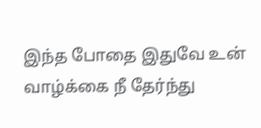இந்த போதை இதுவே உன் வாழ்க்கை நீ தேர்ந்து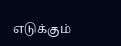எடுக்கும்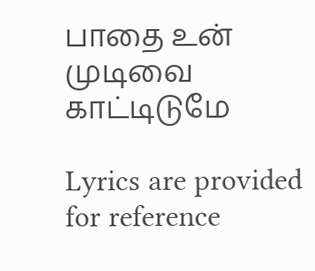பாதை உன் முடிவை காட்டிடுமே

Lyrics are provided for reference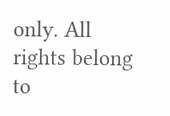only. All rights belong to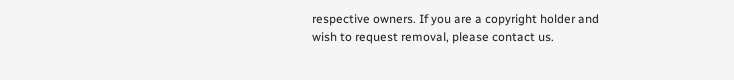respective owners. If you are a copyright holder and wish to request removal, please contact us.